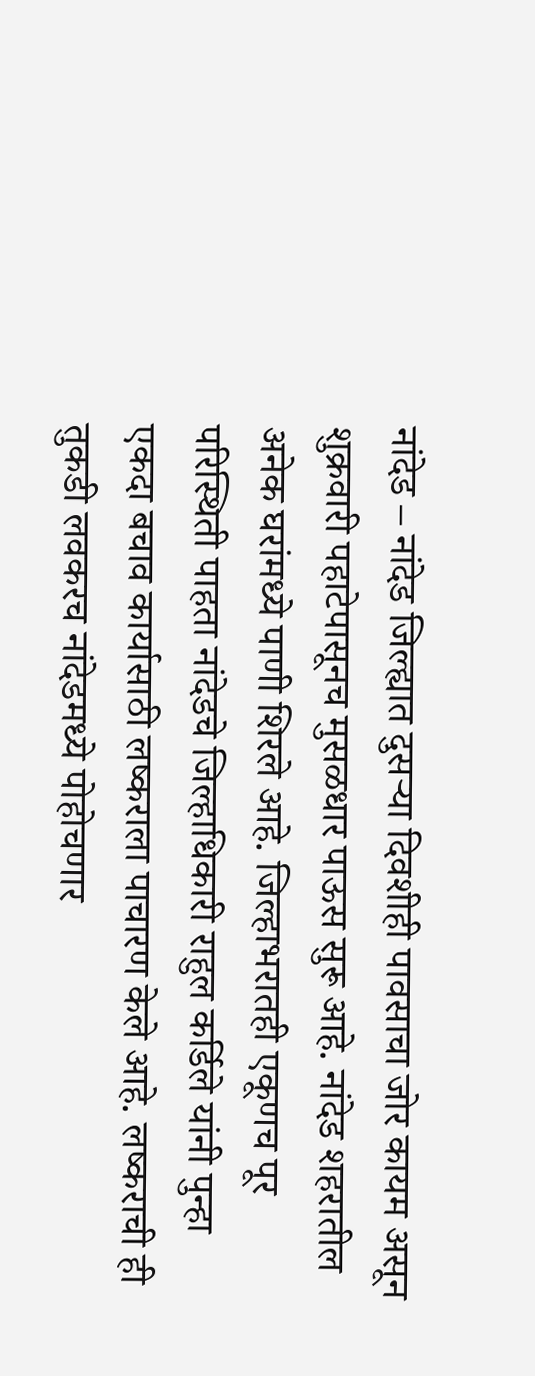नांदेड – नांदेड जिल्ह्यात दुसऱ्या दिवशीही पावसाचा जोर कायम असून शुक्रवारी पहाटेपासूनच मुसळधार पाऊस सुरू आहे. नांदेड शहरातील अनेक घरांमध्ये पाणी शिरले आहे. जिल्हाभरातही एकूणच पूर परिस्थिती पाहता नांदेडचे जिल्हाधिकारी राहुल कर्डिले यांनी पुन्हा एकदा बचाव कार्यासाठी लष्कराला पाचारण केले आहे. लष्कराची ही तुकडी लवकरच नांदेडमध्ये पोहोचणार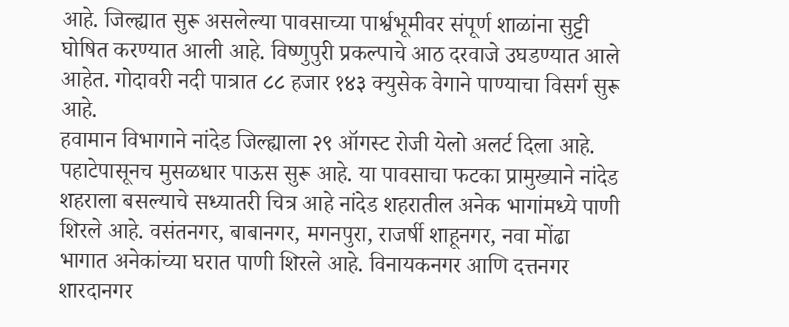आहे. जिल्ह्यात सुरू असलेल्या पावसाच्या पार्श्वभूमीवर संपूर्ण शाळांना सुट्टी घोषित करण्यात आली आहे. विष्णुपुरी प्रकल्पाचे आठ दरवाजे उघडण्यात आले आहेत. गोदावरी नदी पात्रात ८८ हजार १४३ क्युसेक वेगाने पाण्याचा विसर्ग सुरू आहे.
हवामान विभागाने नांदेड जिल्ह्याला २९ ऑगस्ट रोजी येलो अलर्ट दिला आहे. पहाटेपासूनच मुसळधार पाऊस सुरू आहे. या पावसाचा फटका प्रामुख्याने नांदेड शहराला बसल्याचे सध्यातरी चित्र आहे नांदेड शहरातील अनेक भागांमध्ये पाणी शिरले आहे. वसंतनगर, बाबानगर, मगनपुरा, राजर्षी शाहूनगर, नवा मोंढा भागात अनेकांच्या घरात पाणी शिरले आहे. विनायकनगर आणि दत्तनगर शारदानगर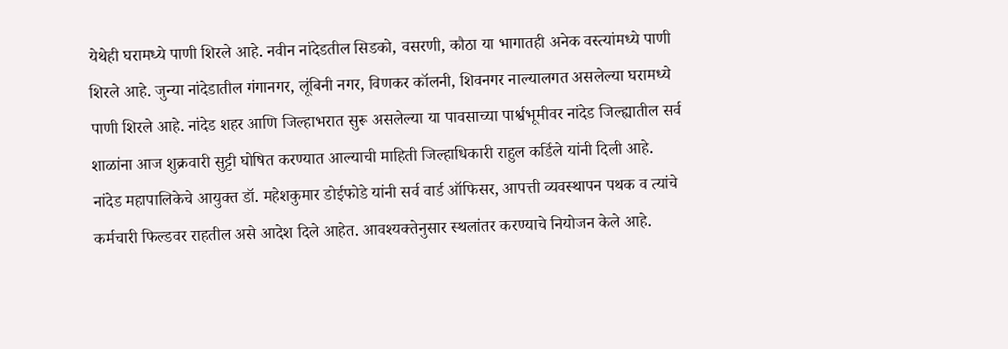येथेही घरामध्ये पाणी शिरले आहे. नवीन नांदेडतील सिडको, वसरणी, कौठा या भागातही अनेक वस्त्यांमध्ये पाणी शिरले आहे. जुन्या नांदेडातील गंगानगर, लूंबिनी नगर, विणकर कॉलनी, शिवनगर नाल्यालगत असलेल्या घरामध्ये पाणी शिरले आहे. नांदेड शहर आणि जिल्हाभरात सुरू असलेल्या या पावसाच्या पार्श्वभूमीवर नांदेड जिल्ह्यातील सर्व शाळांना आज शुक्रवारी सुट्टी घोषित करण्यात आल्याची माहिती जिल्हाधिकारी राहुल कर्डिले यांनी दिली आहे.
नांदेड महापालिकेचे आयुक्त डॉ. महेशकुमार डोईफोडे यांनी सर्व वार्ड ऑफिसर, आपत्ती व्यवस्थापन पथक व त्यांचे कर्मचारी फिल्डवर राहतील असे आदेश दिले आहेत. आवश्यक्तेनुसार स्थलांतर करण्याचे नियोजन केले आहे.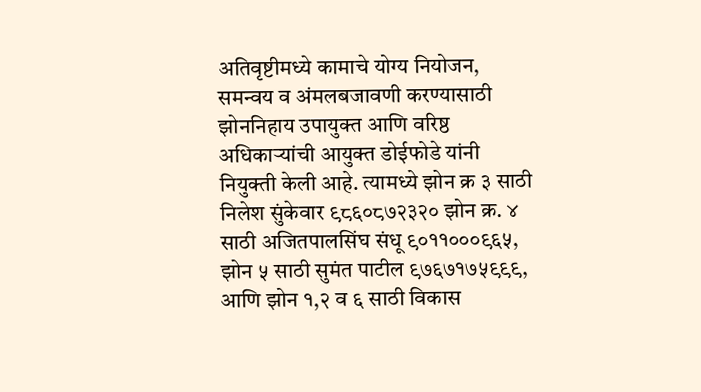अतिवृष्टीमध्ये कामाचे योग्य नियोजन, समन्वय व अंमलबजावणी करण्यासाठी झोननिहाय उपायुक्त आणि वरिष्ठ अधिकाऱ्यांची आयुक्त डोईफोडे यांनी नियुक्ती केली आहे. त्यामध्ये झोन क्र ३ साठी निलेश सुंकेवार ९८६०८७२३२० झोन क्र. ४ साठी अजितपालसिंघ संधू ९०११०००९६५, झोन ५ साठी सुमंत पाटील ९७६७१७५९९९, आणि झोन १,२ व ६ साठी विकास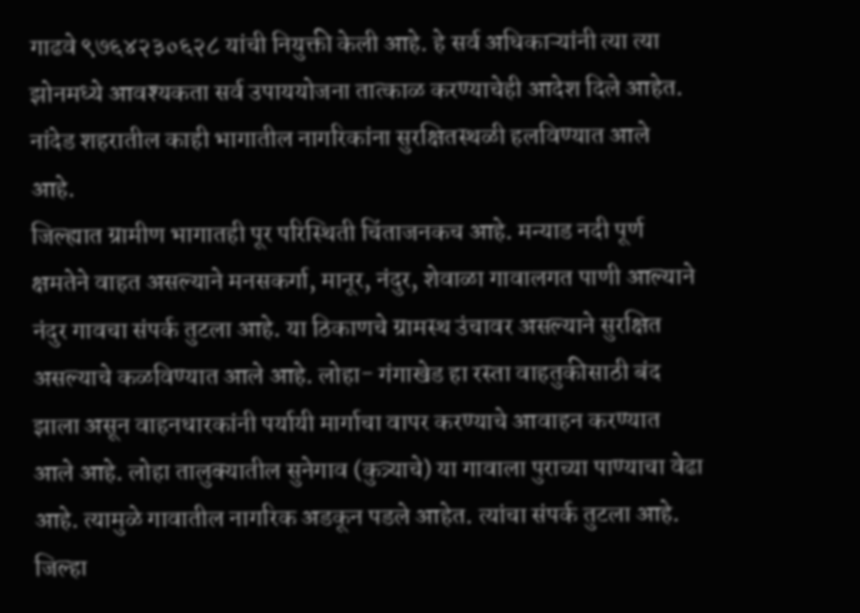गाढवे ९७६४२३०६२८ यांची नियुक्ती केली आहे. हे सर्व अधिकाऱ्यांनी त्या त्या झोनमध्ये आवश्यकता सर्व उपाययोजना तात्काळ करण्याचेही आदेश दिले आहेत. नांदेड शहरातील काही भागातील नागरिकांना सुरक्षितस्थळी हलविण्यात आले आहे.
जिल्ह्यात ग्रामीण भागातही पूर परिस्थिती चिंताजनकच आहे. मन्याड नदी पूर्ण क्षमतेने वाहत असल्याने मनसकर्गा, मानूर, नंदुर, शेवाळा गावालगत पाणी आल्याने नंदुर गावचा संपर्क तुटला आहे. या ठिकाणचे ग्रामस्थ उंचावर असल्याने सुरक्षित असल्याचे कळविण्यात आले आहे. लोहा- गंगाखेड हा रस्ता वाहतुकीसाठी बंद झाला असून वाहनधारकांनी पर्यायी मार्गाचा वापर करण्याचे आवाहन करण्यात आले आहे. लोहा तालुक्यातील सुनेगाव (कुत्र्याचे) या गावाला पुराच्या पाण्याचा वेढा आहे. त्यामुळे गावातील नागरिक अडकून पडले आहेत. त्यांचा संपर्क तुटला आहे. जिल्हा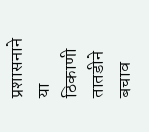प्रशासनाने या ठिकाणी तातडीने बचाव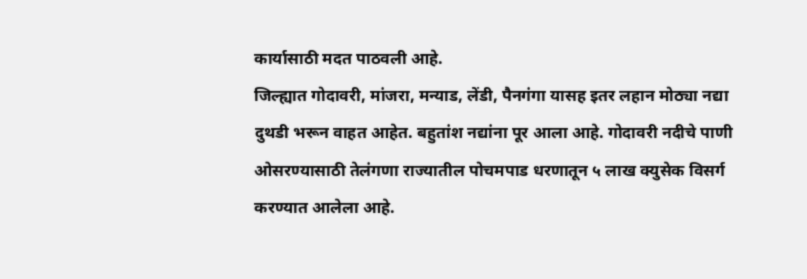कार्यासाठी मदत पाठवली आहे.
जिल्ह्यात गोदावरी, मांजरा, मन्याड, लेंडी, पैनगंगा यासह इतर लहान मोठ्या नद्या दुथडी भरून वाहत आहेत. बहुतांश नद्यांना पूर आला आहे. गोदावरी नदीचे पाणी ओसरण्यासाठी तेलंगणा राज्यातील पोचमपाड धरणातून ५ लाख क्युसेक विसर्ग करण्यात आलेला आहे.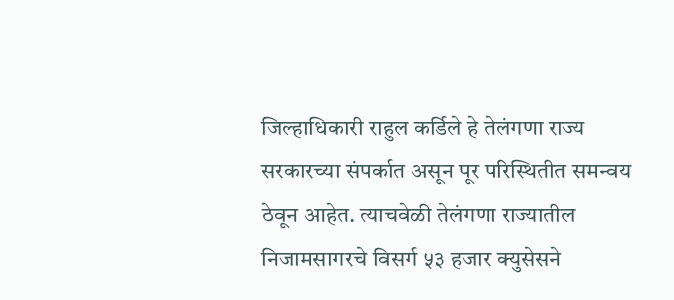जिल्हाधिकारी राहुल कर्डिले हे तेलंगणा राज्य सरकारच्या संपर्कात असून पूर परिस्थितीत समन्वय ठेवून आहेत. त्याचवेळी तेलंगणा राज्यातील निजामसागरचे विसर्ग ५३ हजार क्युसेसने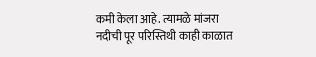कमी केला आहे. त्यामळे मांजरा नदीची पूर परिस्तिथी काही काळात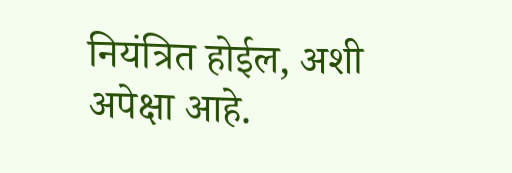नियंत्रित होईल, अशी अपेक्षा आहे.